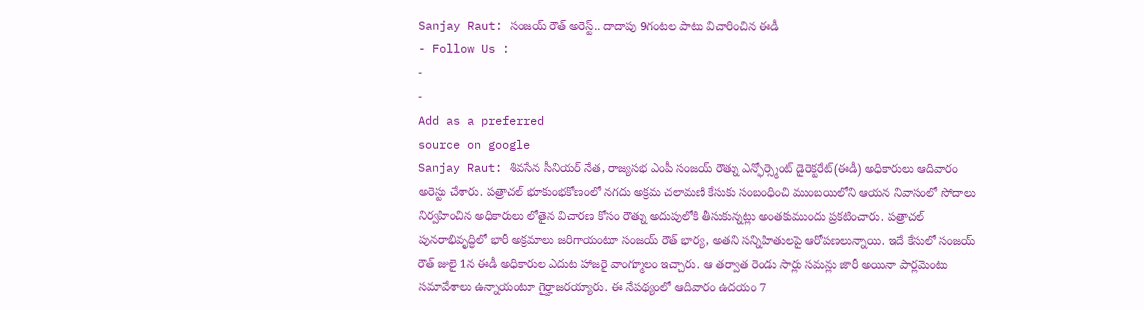Sanjay Raut: సంజయ్ రౌత్ అరెస్ట్.. దాదాపు 9గంటల పాటు విచారించిన ఈడీ
- Follow Us :
-
-
Add as a preferred
source on google
Sanjay Raut: శివసేన సీనియర్ నేత, రాజ్యసభ ఎంపీ సంజయ్ రౌత్ను ఎన్ఫోర్స్మెంట్ డైరెక్టరేట్(ఈడీ) అధికారులు ఆదివారం అరెస్టు చేశారు. పత్రాచల్ భూకుంభకోణంలో నగదు అక్రమ చలామణి కేసుకు సంబంధించి ముంబయిలోని ఆయన నివాసంలో సోదాలు నిర్వహించిన అధికారులు లోతైన విచారణ కోసం రౌత్ను అదుపులోకి తీసుకున్నట్లు అంతకుముందు ప్రకటించారు. పత్రాచల్ పునరాభివృద్ధిలో భారీ అక్రమాలు జరిగాయంటూ సంజయ్ రౌత్ భార్య, అతని సన్నిహితులపై ఆరోపణలున్నాయి. ఇదే కేసులో సంజయ్ రౌత్ జులై 1న ఈడీ అధికారుల ఎదుట హాజరై వాంగ్మూలం ఇచ్చారు. ఆ తర్వాత రెండు సార్లు సమన్లు జారీ అయినా పార్లమెంటు సమావేశాలు ఉన్నాయంటూ గైర్హాజరయ్యారు. ఈ నేపథ్యంలో ఆదివారం ఉదయం 7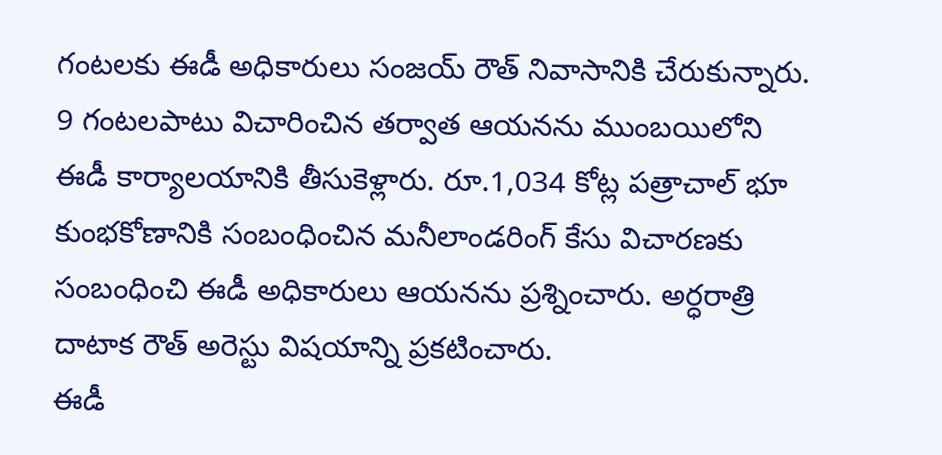గంటలకు ఈడీ అధికారులు సంజయ్ రౌత్ నివాసానికి చేరుకున్నారు. 9 గంటలపాటు విచారించిన తర్వాత ఆయనను ముంబయిలోని ఈడీ కార్యాలయానికి తీసుకెళ్లారు. రూ.1,034 కోట్ల పత్రాచాల్ భూ కుంభకోణానికి సంబంధించిన మనీలాండరింగ్ కేసు విచారణకు సంబంధించి ఈడీ అధికారులు ఆయనను ప్రశ్నించారు. అర్ధరాత్రి దాటాక రౌత్ అరెస్టు విషయాన్ని ప్రకటించారు.
ఈడీ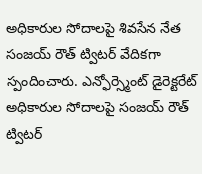అధికారుల సోదాలపై శివసేన నేత సంజయ్ రౌత్ ట్విటర్ వేదికగా స్పందించారు. ఎన్ఫోర్స్మెంట్ డైరెక్టరేట్ అధికారుల సోదాలపై సంజయ్ రౌత్ ట్విటర్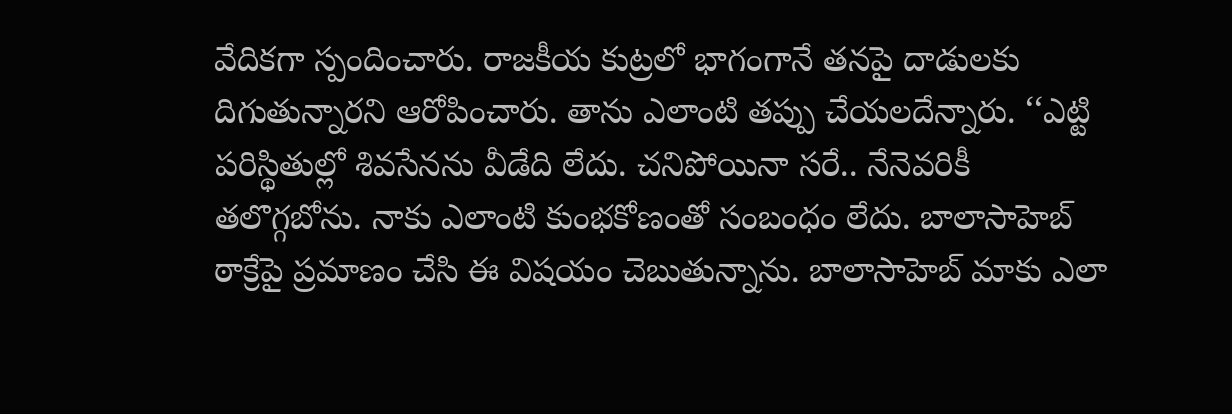వేదికగా స్పందించారు. రాజకీయ కుట్రలో భాగంగానే తనపై దాడులకు దిగుతున్నారని ఆరోపించారు. తాను ఎలాంటి తప్పు చేయలదేన్నారు. ‘‘ఎట్టి పరిస్థితుల్లో శివసేనను వీడేది లేదు. చనిపోయినా సరే.. నేనెవరికీ తలొగ్గబోను. నాకు ఎలాంటి కుంభకోణంతో సంబంధం లేదు. బాలాసాహెబ్ ఠాక్రేపై ప్రమాణం చేసి ఈ విషయం చెబుతున్నాను. బాలాసాహెబ్ మాకు ఎలా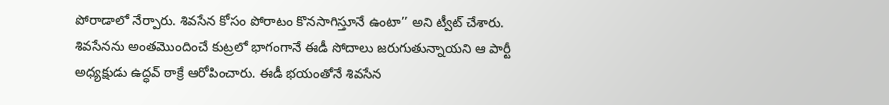పోరాడాలో నేర్పారు. శివసేన కోసం పోరాటం కొనసాగిస్తూనే ఉంటా’’ అని ట్వీట్ చేశారు. శివసేనను అంతమొందించే కుట్రలో భాగంగానే ఈడీ సోదాలు జరుగుతున్నాయని ఆ పార్టీ అధ్యక్షుడు ఉద్ధవ్ ఠాక్రే ఆరోపించారు. ఈడీ భయంతోనే శివసేన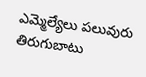ఎమ్మెల్యేలు పలువురు తిరుగుబాటు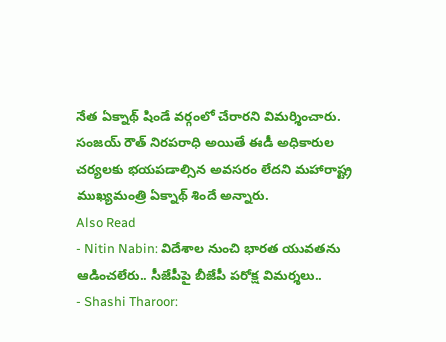నేత ఏక్నాథ్ షిండే వర్గంలో చేరారని విమర్శించారు. సంజయ్ రౌత్ నిరపరాధి అయితే ఈడీ అధికారుల చర్యలకు భయపడాల్సిన అవసరం లేదని మహారాష్ట్ర ముఖ్యమంత్రి ఏక్నాథ్ శిందే అన్నారు.
Also Read
- Nitin Nabin: విదేశాల నుంచి భారత యువతను ఆడించలేరు.. సీజేపీపై బీజేపీ పరోక్ష విమర్శలు..
- Shashi Tharoor: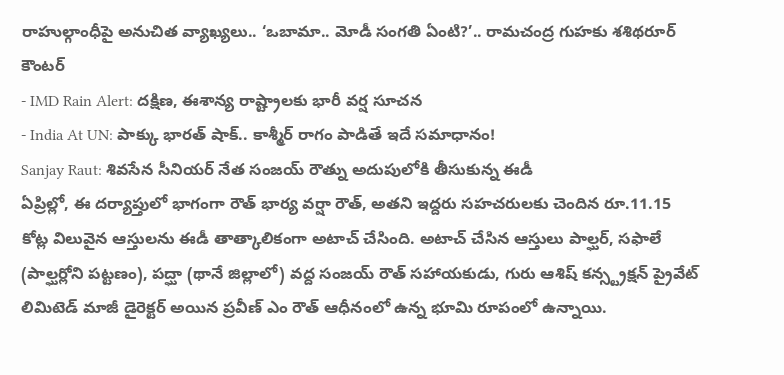రాహుల్గాంధీపై అనుచిత వ్యాఖ్యలు.. ‘ఒబామా.. మోడీ సంగతి ఏంటి?’.. రామచంద్ర గుహకు శశిథరూర్ కౌంటర్
- IMD Rain Alert: దక్షిణ, ఈశాన్య రాష్ట్రాలకు భారీ వర్ష సూచన
- India At UN: పాక్కు భారత్ షాక్.. కాశ్మీర్ రాగం పాడితే ఇదే సమాధానం!
Sanjay Raut: శివసేన సీనియర్ నేత సంజయ్ రౌత్ను అదుపులోకి తీసుకున్న ఈడీ
ఏప్రిల్లో, ఈ దర్యాప్తులో భాగంగా రౌత్ భార్య వర్షా రౌత్, అతని ఇద్దరు సహచరులకు చెందిన రూ.11.15 కోట్ల విలువైన ఆస్తులను ఈడీ తాత్కాలికంగా అటాచ్ చేసింది. అటాచ్ చేసిన ఆస్తులు పాల్ఘర్, సఫాలే (పాల్ఘర్లోని పట్టణం), పద్ఘా (థానే జిల్లాలో) వద్ద సంజయ్ రౌత్ సహాయకుడు, గురు ఆశిష్ కన్స్ట్రక్షన్ ప్రైవేట్ లిమిటెడ్ మాజీ డైరెక్టర్ అయిన ప్రవీణ్ ఎం రౌత్ ఆధీనంలో ఉన్న భూమి రూపంలో ఉన్నాయి.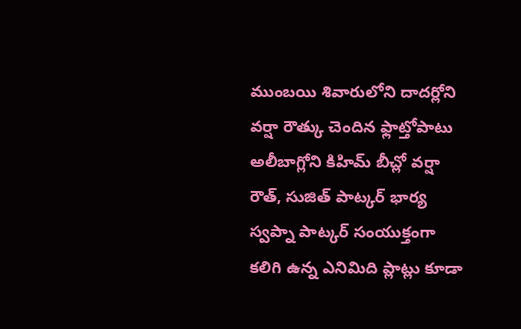ముంబయి శివారులోని దాదర్లోని వర్షా రౌత్కు చెందిన ఫ్లాట్తోపాటు అలీబాగ్లోని కిహిమ్ బీచ్లో వర్షా రౌత్, సుజిత్ పాట్కర్ భార్య స్వప్నా పాట్కర్ సంయుక్తంగా కలిగి ఉన్న ఎనిమిది ప్లాట్లు కూడా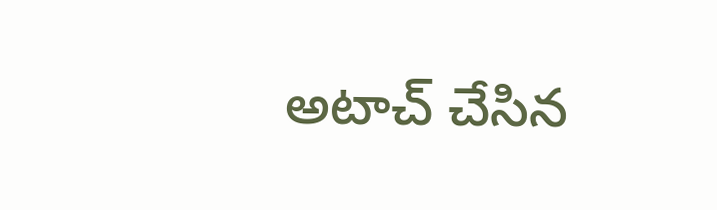అటాచ్ చేసిన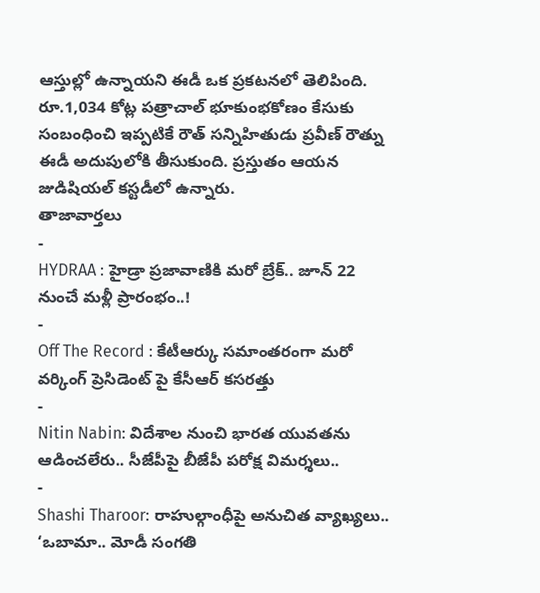ఆస్తుల్లో ఉన్నాయని ఈడీ ఒక ప్రకటనలో తెలిపింది. రూ.1,034 కోట్ల పత్రాచాల్ భూకుంభకోణం కేసుకు సంబంధించి ఇప్పటికే రౌత్ సన్నిహితుడు ప్రవీణ్ రౌత్ను ఈడీ అదుపులోకి తీసుకుంది. ప్రస్తుతం ఆయన జుడిషియల్ కస్టడీలో ఉన్నారు.
తాజావార్తలు
-
HYDRAA : హైడ్రా ప్రజావాణికి మరో బ్రేక్.. జూన్ 22 నుంచే మళ్లీ ప్రారంభం..!
-
Off The Record : కేటీఆర్కు సమాంతరంగా మరో వర్కింగ్ ప్రెసిడెంట్ పై కేసీఆర్ కసరత్తు
-
Nitin Nabin: విదేశాల నుంచి భారత యువతను ఆడించలేరు.. సీజేపీపై బీజేపీ పరోక్ష విమర్శలు..
-
Shashi Tharoor: రాహుల్గాంధీపై అనుచిత వ్యాఖ్యలు.. ‘ఒబామా.. మోడీ సంగతి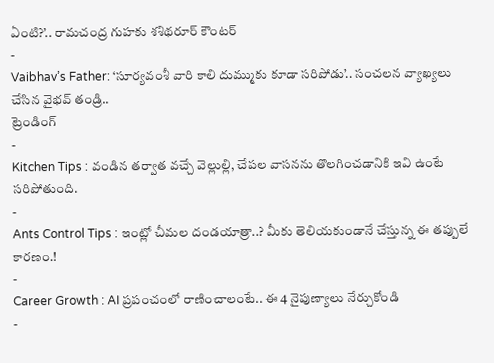ఏంటి?’.. రామచంద్ర గుహకు శశిథరూర్ కౌంటర్
-
Vaibhav’s Father: ‘సూర్యవంశీ వారి కాలి దుమ్ముకు కూడా సరిపోడు’.. సంచలన వ్యాఖ్యలు చేసిన వైభవ్ తండ్రి..
ట్రెండింగ్
-
Kitchen Tips : వండిన తర్వాత వచ్చే వెల్లుల్లి, చేపల వాసనను తొలగించడానికి ఇవి ఉంటే సరిపోతుంది.
-
Ants Control Tips : ఇంట్లో చీమల దండయాత్రా..? మీకు తెలియకుండానే చేస్తున్న ఈ తప్పులే కారణం.!
-
Career Growth : AI ప్రపంచంలో రాణించాలంటే.. ఈ 4 నైపుణ్యాలు నేర్చుకోండి
-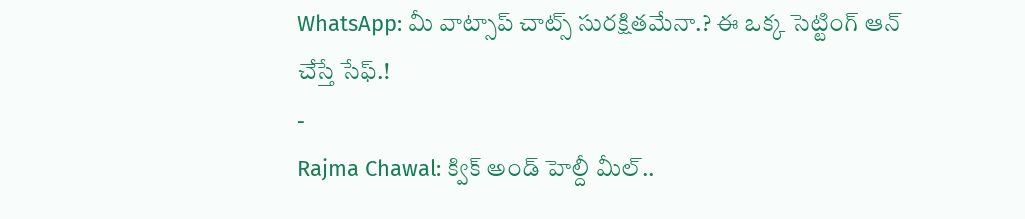WhatsApp: మీ వాట్సాప్ చాట్స్ సురక్షితమేనా.? ఈ ఒక్క సెట్టింగ్ ఆన్ చేస్తే సేఫ్.!
-
Rajma Chawal: క్విక్ అండ్ హెల్దీ మీల్..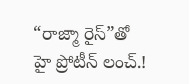“రాజ్మా రైస్”తో హై ప్రోటీన్ లంచ్.!